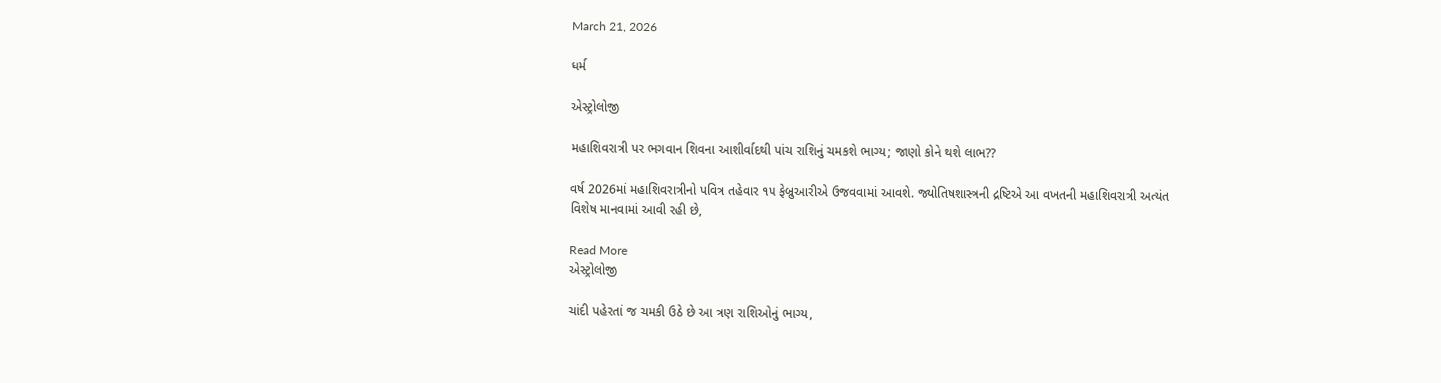March 21, 2026

ધર્મ

એસ્ટ્રોલોજી

મહાશિવરાત્રી પર ભગવાન શિવના આશીર્વાદથી પાંચ રાશિનું ચમકશે ભાગ્ય; જાણો કોને થશે લાભ??

વર્ષ 2026માં મહાશિવરાત્રીનો પવિત્ર તહેવાર ૧૫ ફેબ્રુઆરીએ ઉજવવામાં આવશે. જ્યોતિષશાસ્ત્રની દ્રષ્ટિએ આ વખતની મહાશિવરાત્રી અત્યંત વિશેષ માનવામાં આવી રહી છે,

Read More
એસ્ટ્રોલોજી

ચાંદી પહેરતાં જ ચમકી ઉઠે છે આ ત્રણ રાશિઓનું ભાગ્ય,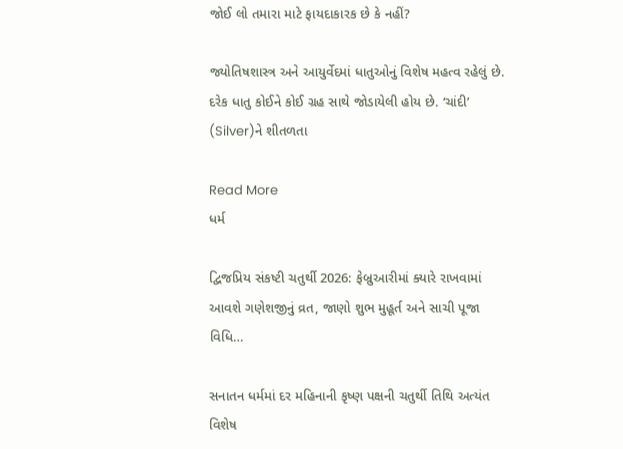જોઈ લો તમારા માટે ફાયદાકારક છે કે નહીં?

જ્યોતિષશાસ્ત્ર અને આયુર્વેદમાં ધાતુઓનું વિશેષ મહત્વ રહેલું છે. દરેક ધાતુ કોઈને કોઈ ગ્રહ સાથે જોડાયેલી હોય છે. ‘ચાંદી’ (Silver)ને શીતળતા

Read More
ધર્મ

દ્વિજપ્રિય સંકષ્ટી ચતુર્થી 2026: ફેબ્રુઆરીમાં ક્યારે રાખવામાં આવશે ગણેશજીનું વ્રત, જાણો શુભ મુહૂર્ત અને સાચી પૂજા વિધિ…

સનાતન ધર્મમાં દર મહિનાની કૃષ્ણ પક્ષની ચતુર્થી તિથિ અત્યંત વિશેષ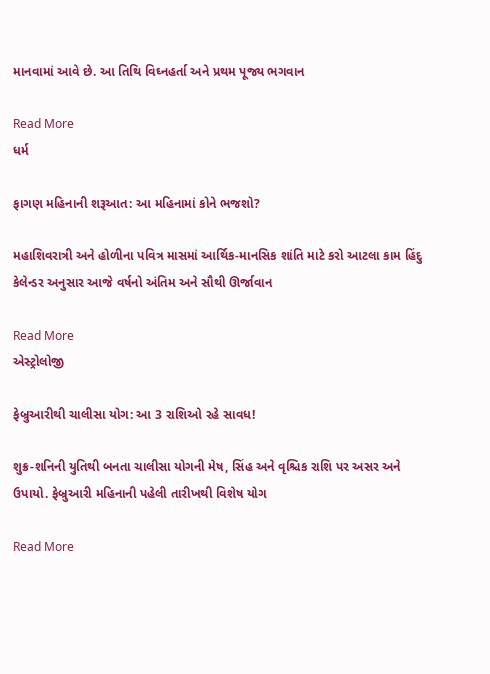માનવામાં આવે છે. આ તિથિ વિઘ્નહર્તા અને પ્રથમ પૂજ્ય ભગવાન

Read More
ધર્મ

ફાગણ મહિનાની શરૂઆત: આ મહિનામાં કોને ભજશો?

મહાશિવરાત્રી અને હોળીના પવિત્ર માસમાં આર્થિક-માનસિક શાંતિ માટે કરો આટલા કામ હિંદુ કેલેન્ડર અનુસાર આજે વર્ષનો અંતિમ અને સૌથી ઊર્જાવાન

Read More
એસ્ટ્રોલોજી

ફેબ્રુઆરીથી ચાલીસા યોગ: આ 3 રાશિઓ રહે સાવધ!

શુક્ર-શનિની યુતિથી બનતા ચાલીસા યોગની મેષ, સિંહ અને વૃશ્ચિક રાશિ પર અસર અને ઉપાયો. ફેબ્રુઆરી મહિનાની પહેલી તારીખથી વિશેષ યોગ

Read More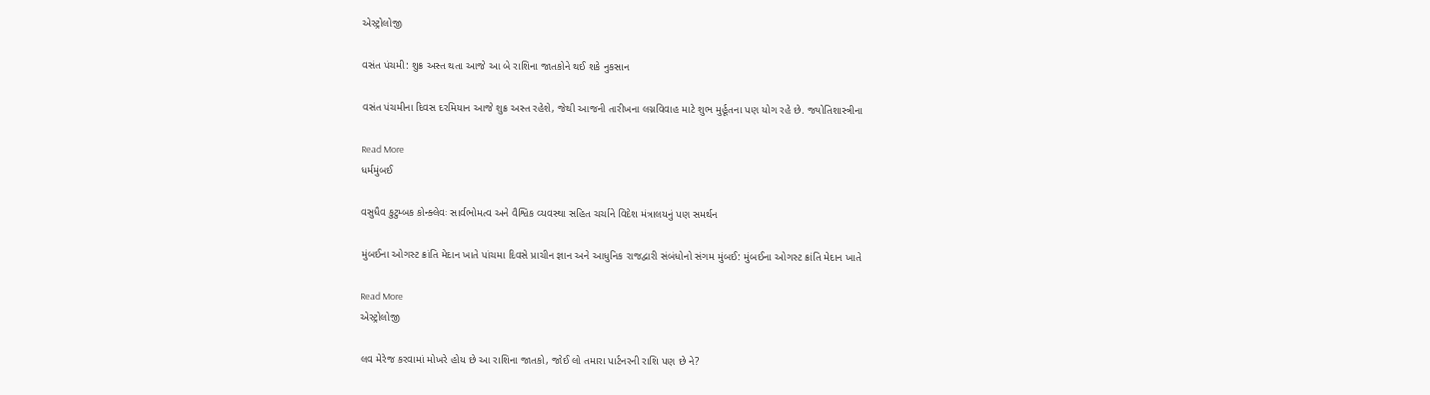એસ્ટ્રોલોજી

વસંત પંચમી: શુક્ર અસ્ત થતા આજે આ બે રાશિના જાતકોને થઈ શકે નુકસાન

વસંત પંચમીના દિવસ દરમિયાન આજે શુક્ર અસ્ત રહેશે, જેથી આજની તારીખના લગ્નવિવાહ માટે શુભ મુર્હૂતના પણ યોગ રહે છે. જ્યોતિશાસ્ત્રીના

Read More
ધર્મમુંબઈ

વસુધૈવ કુટુમ્બક કોન્ક્લેવઃ સાર્વભોમત્વ અને વૈશ્વિક વ્યવસ્થા સહિત ચર્ચાને વિદેશ મંત્રાલયનું પણ સમર્થન

મુંબઈના ઓગસ્ટ ક્રાંતિ મેદાન ખાતે પાંચમા દિવસે પ્રાચીન જ્ઞાન અને આધુનિક રાજદ્વારી સંબંધોનો સંગમ મુંબઈ: મુંબઈના ઓગસ્ટ ક્રાંતિ મેદાન ખાતે

Read More
એસ્ટ્રોલોજી

લવ મેરેજ કરવામાં મોખરે હોય છે આ રાશિના જાતકો, જોઈ લો તમારા પાર્ટનરની રાશિ પણ છે ને?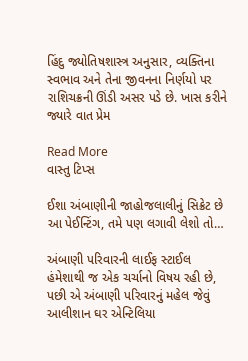હિંદુ જ્યોતિષશાસ્ત્ર અનુસાર, વ્યક્તિના સ્વભાવ અને તેના જીવનના નિર્ણયો પર રાશિચક્રની ઊંડી અસર પડે છે. ખાસ કરીને જ્યારે વાત પ્રેમ

Read More
વાસ્તુ ટિપ્સ

ઈશા અંબાણીની જાહોજલાલીનું સિક્રેટ છે આ પેઈન્ટિંગ, તમે પણ લગાવી લેશો તો…

અંબાણી પરિવારની લાઈફ સ્ટાઈલ હંમેશાથી જ એક ચર્ચાનો વિષય રહી છે, પછી એ અંબાણી પરિવારનું મહેલ જેવું આલીશાન ઘર એન્ટિલિયા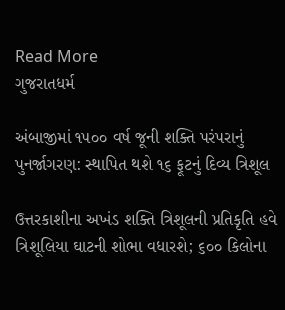Read More
ગુજરાતધર્મ

અંબાજીમાં ૧૫૦૦ વર્ષ જૂની શક્તિ પરંપરાનું પુનર્જાગરણ: સ્થાપિત થશે ૧૬ ફૂટનું દિવ્ય ત્રિશૂલ

ઉત્તરકાશીના અખંડ શક્તિ ત્રિશૂલની પ્રતિકૃતિ હવે ત્રિશૂલિયા ઘાટની શોભા વધારશે; ૬૦૦ કિલોના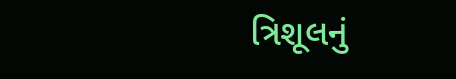ત્રિશૂલનું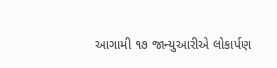આગામી ૧૭ જાન્યુઆરીએ લોકાર્પણ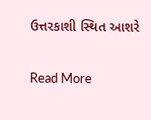ઉત્તરકાશી સ્થિત આશરે

Read More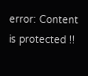error: Content is protected !!